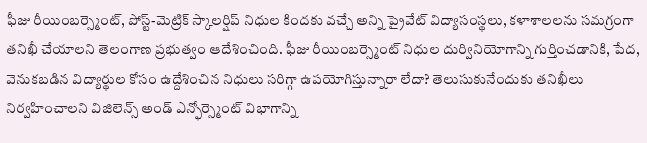ఫీజు రీయింబర్స్మెంట్, పోస్ట్-మెట్రిక్ స్కాలర్షిప్ నిధుల కిందకు వచ్చే అన్ని ప్రైవేట్ విద్యాసంస్థలు, కళాశాలలను సమగ్రంగా తనిఖీ చేయాలని తెలంగాణ ప్రభుత్వం ఆదేశించింది. ఫీజు రీయింబర్స్మెంట్ నిధుల దుర్వినియోగాన్ని గుర్తించడానికి, పేద, వెనుకబడిన విద్యార్థుల కోసం ఉద్దేశించిన నిధులు సరిగ్గా ఉపయోగిస్తున్నారా లేదా? తెలుసుకునేందుకు తనిఖీలు నిర్వహించాలని విజిలెన్స్ అండ్ ఎన్ఫోర్స్మెంట్ విభాగాన్ని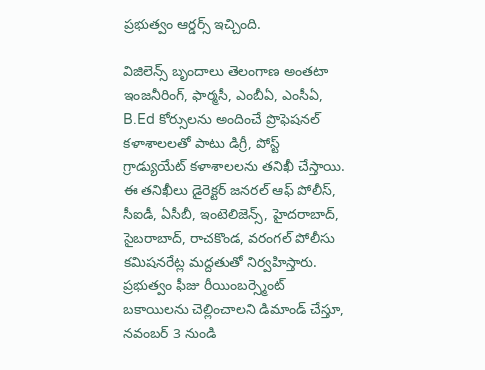ప్రభుత్వం ఆర్డర్స్ ఇచ్చింది.

విజిలెన్స్ బృందాలు తెలంగాణ అంతటా ఇంజనీరింగ్, ఫార్మసీ, ఎంబీఏ, ఎంసీఏ, B.Ed కోర్సులను అందించే ప్రొఫెషనల్ కళాశాలలతో పాటు డిగ్రీ, పోస్ట్ గ్రాడ్యుయేట్ కళాశాలలను తనిఖీ చేస్తాయి. ఈ తనిఖీలు డైరెక్టర్ జనరల్ ఆఫ్ పోలీస్, సీఐడీ, ఏసీబీ, ఇంటెలిజెన్స్, హైదరాబాద్, సైబరాబాద్, రాచకొండ, వరంగల్ పోలీసు కమిషనరేట్ల మద్దతుతో నిర్వహిస్తారు.
ప్రభుత్వం ఫీజు రీయింబర్స్మెంట్ బకాయిలను చెల్లించాలని డిమాండ్ చేస్తూ, నవంబర్ 3 నుండి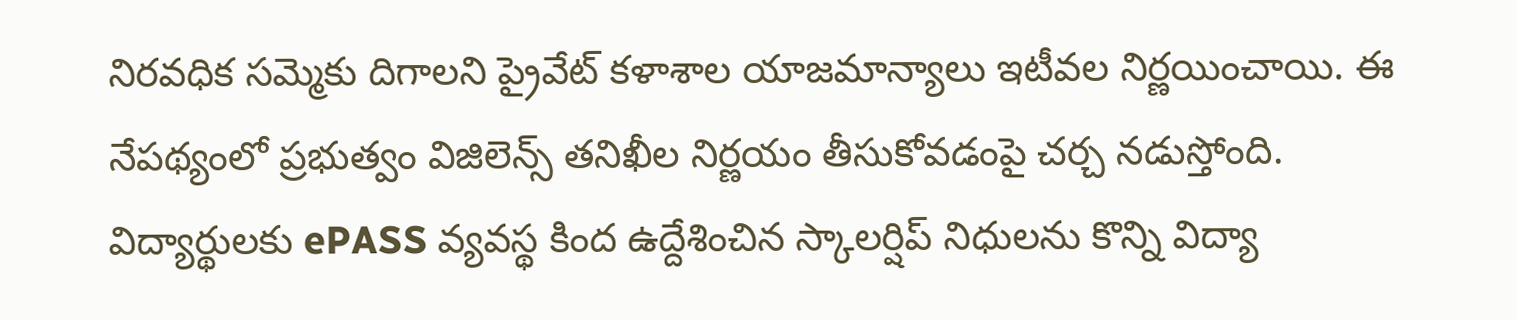నిరవధిక సమ్మెకు దిగాలని ప్రైవేట్ కళాశాల యాజమాన్యాలు ఇటీవల నిర్ణయించాయి. ఈ నేపథ్యంలో ప్రభుత్వం విజిలెన్స్ తనిఖీల నిర్ణయం తీసుకోవడంపై చర్చ నడుస్తోంది.
విద్యార్థులకు ePASS వ్యవస్థ కింద ఉద్దేశించిన స్కాలర్షిప్ నిధులను కొన్ని విద్యా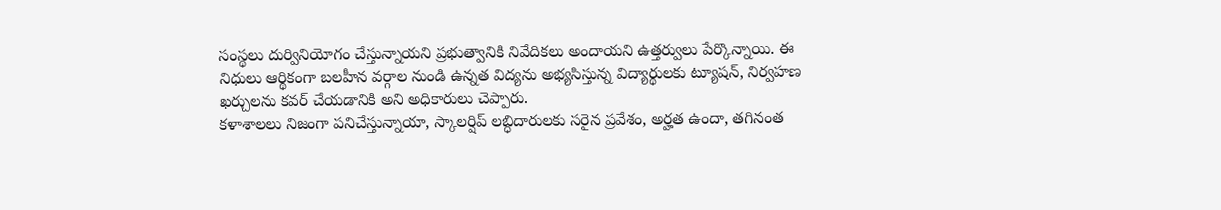సంస్థలు దుర్వినియోగం చేస్తున్నాయని ప్రభుత్వానికి నివేదికలు అందాయని ఉత్తర్వులు పేర్కొన్నాయి. ఈ నిధులు ఆర్థికంగా బలహీన వర్గాల నుండి ఉన్నత విద్యను అభ్యసిస్తున్న విద్యార్థులకు ట్యూషన్, నిర్వహణ ఖర్చులను కవర్ చేయడానికి అని అధికారులు చెప్పారు.
కళాశాలలు నిజంగా పనిచేస్తున్నాయా, స్కాలర్షిప్ లబ్ధిదారులకు సరైన ప్రవేశం, అర్హత ఉందా, తగినంత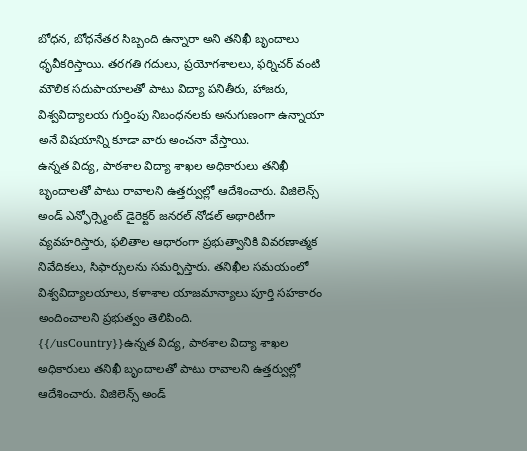బోధన, బోధనేతర సిబ్బంది ఉన్నారా అని తనిఖీ బృందాలు ధృవీకరిస్తాయి. తరగతి గదులు, ప్రయోగశాలలు, ఫర్నిచర్ వంటి మౌలిక సదుపాయాలతో పాటు విద్యా పనితీరు, హాజరు, విశ్వవిద్యాలయ గుర్తింపు నిబంధనలకు అనుగుణంగా ఉన్నాయా అనే విషయాన్ని కూడా వారు అంచనా వేస్తాయి.
ఉన్నత విద్య, పాఠశాల విద్యా శాఖల అధికారులు తనిఖీ బృందాలతో పాటు రావాలని ఉత్తర్వుల్లో ఆదేశించారు. విజిలెన్స్ అండ్ ఎన్ఫోర్స్మెంట్ డైరెక్టర్ జనరల్ నోడల్ అథారిటీగా వ్యవహరిస్తారు, ఫలితాల ఆధారంగా ప్రభుత్వానికి వివరణాత్మక నివేదికలు, సిఫార్సులను సమర్పిస్తారు. తనిఖీల సమయంలో విశ్వవిద్యాలయాలు, కళాశాల యాజమాన్యాలు పూర్తి సహకారం అందించాలని ప్రభుత్వం తెలిపింది.
{{/usCountry}}ఉన్నత విద్య, పాఠశాల విద్యా శాఖల అధికారులు తనిఖీ బృందాలతో పాటు రావాలని ఉత్తర్వుల్లో ఆదేశించారు. విజిలెన్స్ అండ్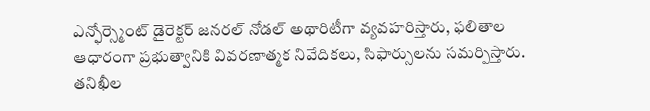ఎన్ఫోర్స్మెంట్ డైరెక్టర్ జనరల్ నోడల్ అథారిటీగా వ్యవహరిస్తారు, ఫలితాల ఆధారంగా ప్రభుత్వానికి వివరణాత్మక నివేదికలు, సిఫార్సులను సమర్పిస్తారు. తనిఖీల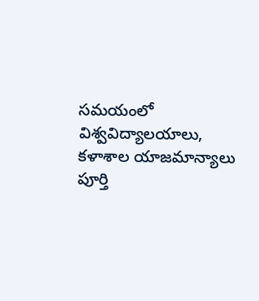సమయంలో విశ్వవిద్యాలయాలు, కళాశాల యాజమాన్యాలు పూర్తి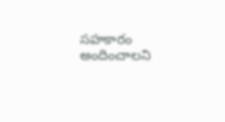సహకారం అందించాలని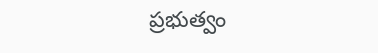ప్రభుత్వం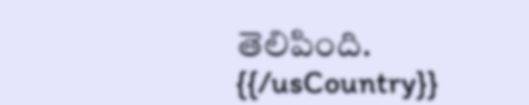తెలిపింది.
{{/usCountry}}